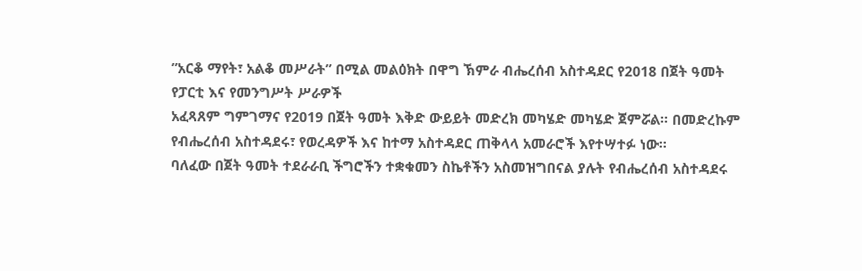”አርቆ ማየት፣ አልቆ መሥራት” በሚል መልዕክት በዋግ ኽምራ ብሔረሰብ አስተዳደር የ2018 በጀት ዓመት የፓርቲ እና የመንግሥት ሥራዎች
አፈጻጸም ግምገማና የ2019 በጀት ዓመት እቅድ ውይይት መድረክ መካሄድ መካሄድ ጀምሯል። በመድረኩም የብሔረሰብ አስተዳደሩ፣ የወረዳዎች እና ከተማ አስተዳደር ጠቅላላ አመራሮች እየተሣተፉ ነው።
ባለፈው በጀት ዓመት ተደራራቢ ችግሮችን ተቋቁመን ስኬቶችን አስመዝግበናል ያሉት የብሔረሰብ አስተዳደሩ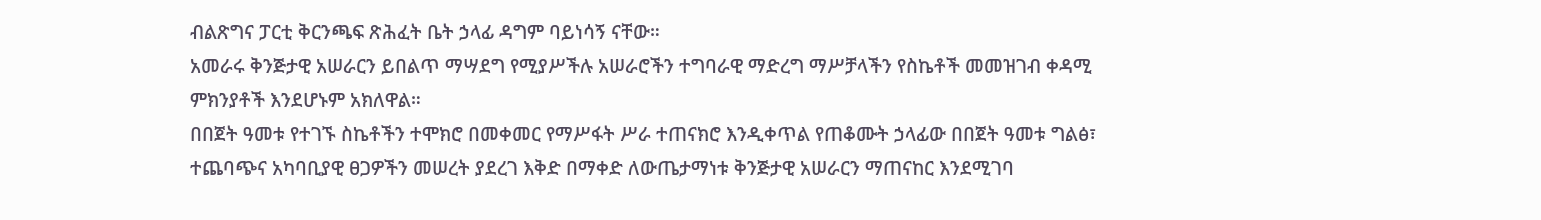ብልጽግና ፓርቲ ቅርንጫፍ ጽሕፈት ቤት ኃላፊ ዳግም ባይነሳኝ ናቸው።
አመራሩ ቅንጅታዊ አሠራርን ይበልጥ ማሣደግ የሚያሥችሉ አሠራሮችን ተግባራዊ ማድረግ ማሥቻላችን የስኬቶች መመዝገብ ቀዳሚ ምክንያቶች እንደሆኑም አክለዋል።
በበጀት ዓመቱ የተገኙ ስኬቶችን ተሞክሮ በመቀመር የማሥፋት ሥራ ተጠናክሮ እንዲቀጥል የጠቆሙት ኃላፊው በበጀት ዓመቱ ግልፅ፣ ተጨባጭና አካባቢያዊ ፀጋዎችን መሠረት ያደረገ እቅድ በማቀድ ለውጤታማነቱ ቅንጅታዊ አሠራርን ማጠናከር እንደሚገባ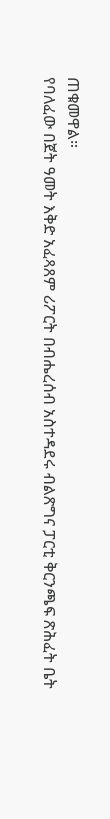ጠቁመዋል።
የባለፈው በጀት ዓመት እቅድ አፈጻጸም ሪፖርት በብሔረሰብ አስተዳደሩ ብልጽግና ፓርቲ ቅርንጫፍ ጽሕፈት ቤት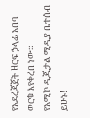የአደረጃጀት ዘርፍ ኃላፊ አበባ ወርቁ እየቀረበ ነው።
የአሚኮ ዲጂታል ሚዲያ ቤተሰብ ይሁኑ!